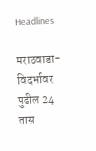Headlines

मराठवाडा-विदर्भावर पुढील 24 तास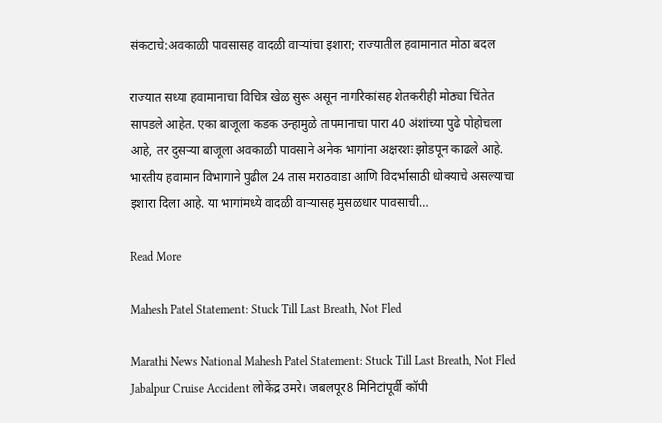संकटाचे:अवकाळी पावसासह वादळी वाऱ्यांचा इशारा; राज्यातील हवामानात मोठा बदल

राज्यात सध्या हवामानाचा विचित्र खेळ सुरू असून नागरिकांसह शेतकरीही मोठ्या चिंतेत सापडले आहेत. एका बाजूला कडक उन्हामुळे तापमानाचा पारा 40 अंशांच्या पुढे पोहोचला आहे, तर दुसऱ्या बाजूला अवकाळी पावसाने अनेक भागांना अक्षरशः झोडपून काढले आहे. भारतीय हवामान विभागाने पुढील 24 तास मराठवाडा आणि विदर्भासाठी धोक्याचे असल्याचा इशारा दिला आहे. या भागांमध्ये वादळी वाऱ्यासह मुसळधार पावसाची…

Read More

Mahesh Patel Statement: Stuck Till Last Breath, Not Fled

Marathi News National Mahesh Patel Statement: Stuck Till Last Breath, Not Fled Jabalpur Cruise Accident लोकेंद्र उमरे। जबलपूर8 मिनिटांपूर्वी कॉपी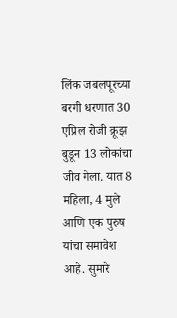लिंक जबलपूरच्या बरगी धरणात 30 एप्रिल रोजी क्रूझ बुडून 13 लोकांचा जीव गेला. यात 8 महिला, 4 मुले आणि एक पुरुष यांचा समावेश आहे. सुमारे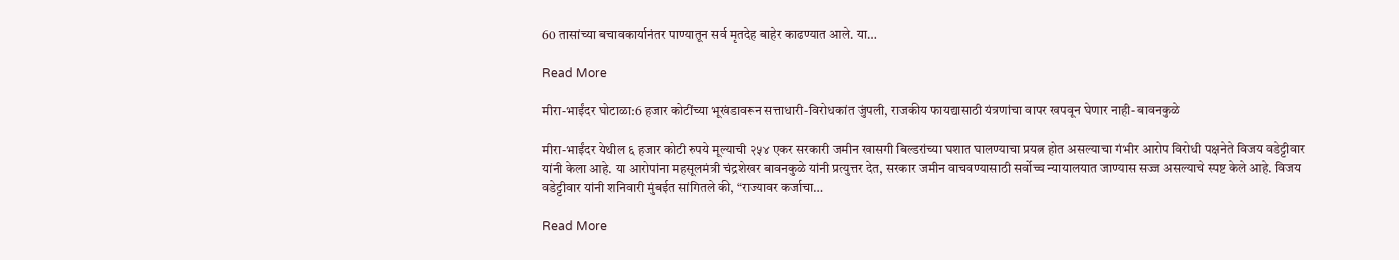60 तासांच्या बचावकार्यानंतर पाण्यातून सर्व मृतदेह बाहेर काढण्यात आले. या…

Read More

मीरा-भाईंदर घोटाळा:6 हजार कोटींच्या भूखंडावरून सत्ताधारी-विरोधकांत जुंपली, राजकीय फायद्यासाठी यंत्रणांचा वापर खपवून घेणार नाही- बावनकुळे

मीरा-भाईंदर येथील ६ हजार कोटी रुपये मूल्याची २५४ एकर सरकारी जमीन खासगी बिल्डरांच्या घशात घालण्याचा प्रयत्न होत असल्याचा गंभीर आरोप विरोधी पक्षनेते विजय वडेट्टीवार यांनी केला आहे. या आरोपांना महसूलमंत्री चंद्रशेखर बावनकुळे यांनी प्रत्युत्तर देत, सरकार जमीन वाचवण्यासाठी सर्वोच्च न्यायालयात जाण्यास सज्ज असल्याचे स्पष्ट केले आहे. विजय वडेट्टीवार यांनी शनिवारी मुंबईत सांगितले की, “राज्यावर कर्जाचा…

Read More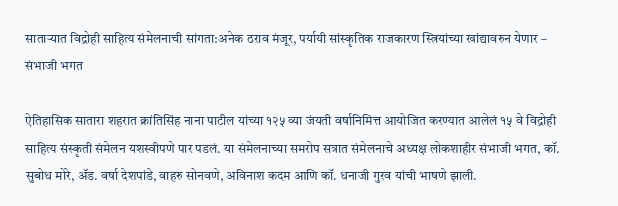साताऱ्यात विद्रोही साहित्य संमेलनाची सांगता:अनेक ठराव मंजूर, पर्यायी सांस्कृतिक राजकारण स्त्रियांच्या खांद्यावरुन येणार – संभाजी भगत

ऐतिहासिक सातारा शहरात क्रांतिसिंह नाना पाटील यांच्या १२५ व्या जंयती वर्षानिमित्त आयोजित करण्यात आलेलं १५ वे विद्रोही साहित्य संस्कृती संमेलन यशस्वीपणे पार पडलं. या संमेलनाच्या समरोप सत्रात संमेलनाचे अध्यक्ष लोकशाहीर संभाजी भगत, कॉ. सुबोध मोरे, ॲड. वर्षा देशपांडे, वाहरु सोनवणे, अविनाश कदम आणि कॉ. धनाजी गुरव यांची भाषणे झाली.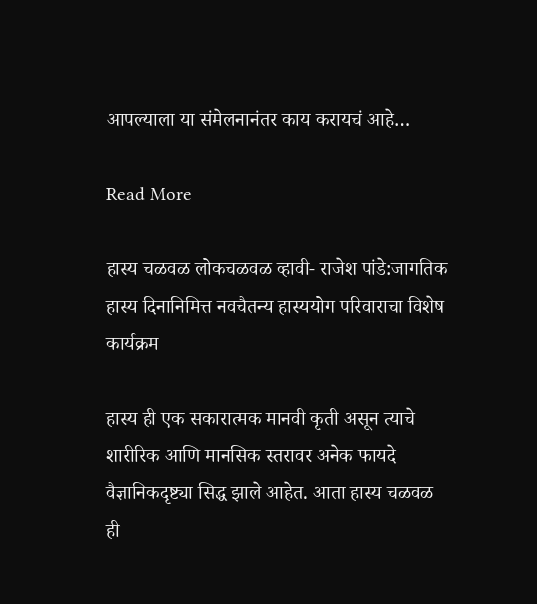आपल्याला या संमेलनानंतर काय करायचं आहे…

Read More

हास्य चळवळ लोकचळवळ व्हावी- राजेश पांडे:जागतिक हास्य दिनानिमित्त नवचैतन्य हास्ययोग परिवाराचा विशेष कार्यक्रम

हास्य ही एक सकारात्मक मानवी कृती असून त्याचे शारीरिक आणि मानसिक स्तरावर अनेक फायदे वैज्ञानिकदृष्ट्या सिद्ध झाले आहेत. आता हास्य चळवळ ही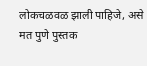लोकचळवळ झाली पाहिजे, असे मत पुणे पुस्तक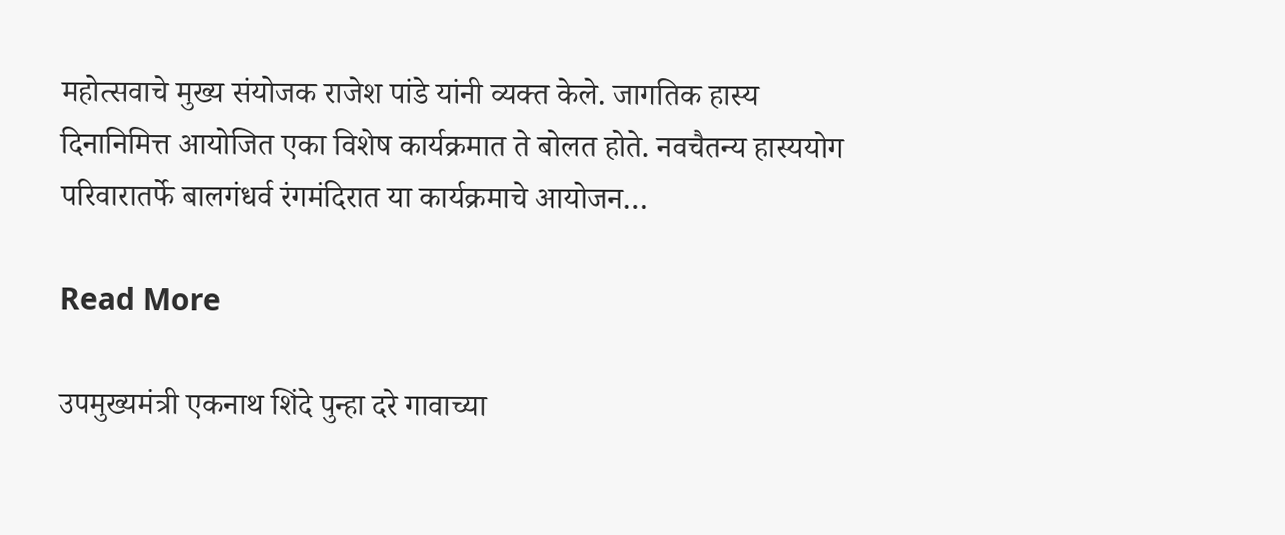महोत्सवाचे मुख्य संयोजक राजेश पांडे यांनी व्यक्त केले. जागतिक हास्य दिनानिमित्त आयोजित एका विशेष कार्यक्रमात ते बोलत होते. नवचैतन्य हास्ययोग परिवारातर्फे बालगंधर्व रंगमंदिरात या कार्यक्रमाचे आयोजन…

Read More

उपमुख्यमंत्री एकनाथ शिंदे पुन्हा दरे गावाच्या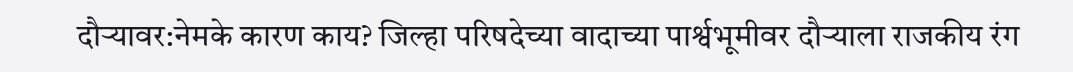दौऱ्यावर:नेमके कारण काय? जिल्हा परिषदेच्या वादाच्या पार्श्वभूमीवर दौऱ्याला राजकीय रंग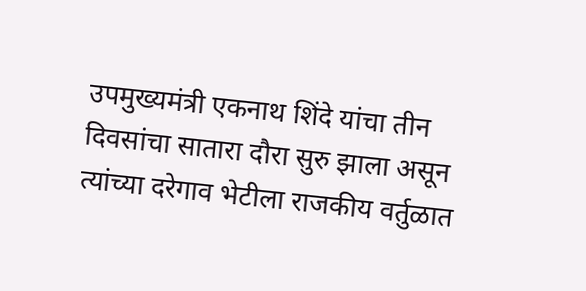उपमुख्यमंत्री एकनाथ शिंदे यांचा तीन दिवसांचा सातारा दौरा सुरु झाला असून त्यांच्या दरेगाव भेटीला राजकीय वर्तुळात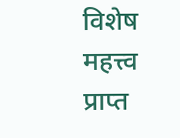विशेष महत्त्व प्राप्त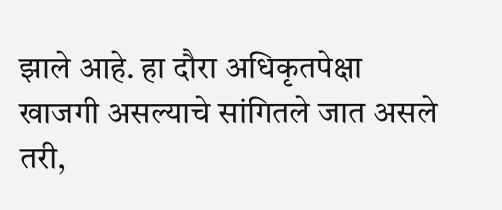झाले आहे. हा दौरा अधिकृतपेक्षा खाजगी असल्याचे सांगितले जात असले तरी,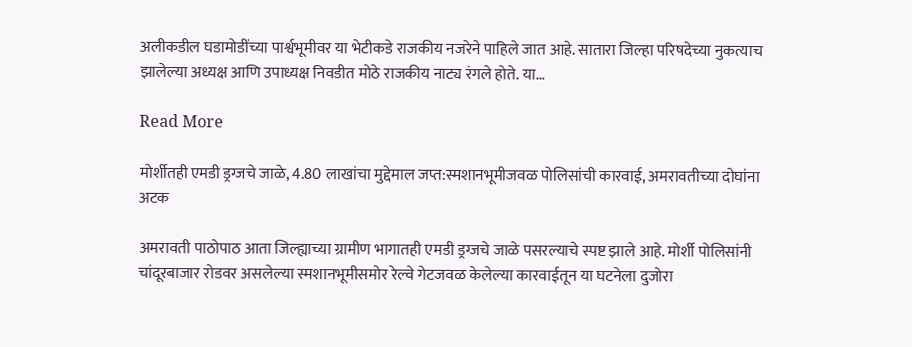अलीकडील घडामोडींच्या पार्श्वभूमीवर या भेटीकडे राजकीय नजरेने पाहिले जात आहे. सातारा जिल्हा परिषदेच्या नुकत्याच झालेल्या अध्यक्ष आणि उपाध्यक्ष निवडीत मोठे राजकीय नाट्य रंगले होते. या…

Read More

मोर्शीतही एमडी ड्रग्जचे जाळे, 4.80 लाखांचा मुद्देमाल जप्त:स्मशानभूमीजवळ पोलिसांची कारवाई, अमरावतीच्या दोघांना अटक

अमरावती पाठोपाठ आता जिल्ह्याच्या ग्रामीण भागातही एमडी ड्रग्जचे जाळे पसरल्याचे स्पष्ट झाले आहे. मोर्शी पोलिसांनी चांदूरबाजार रोडवर असलेल्या स्मशानभूमीसमोर रेल्वे गेटजवळ केलेल्या कारवाईतून या घटनेला दुजोरा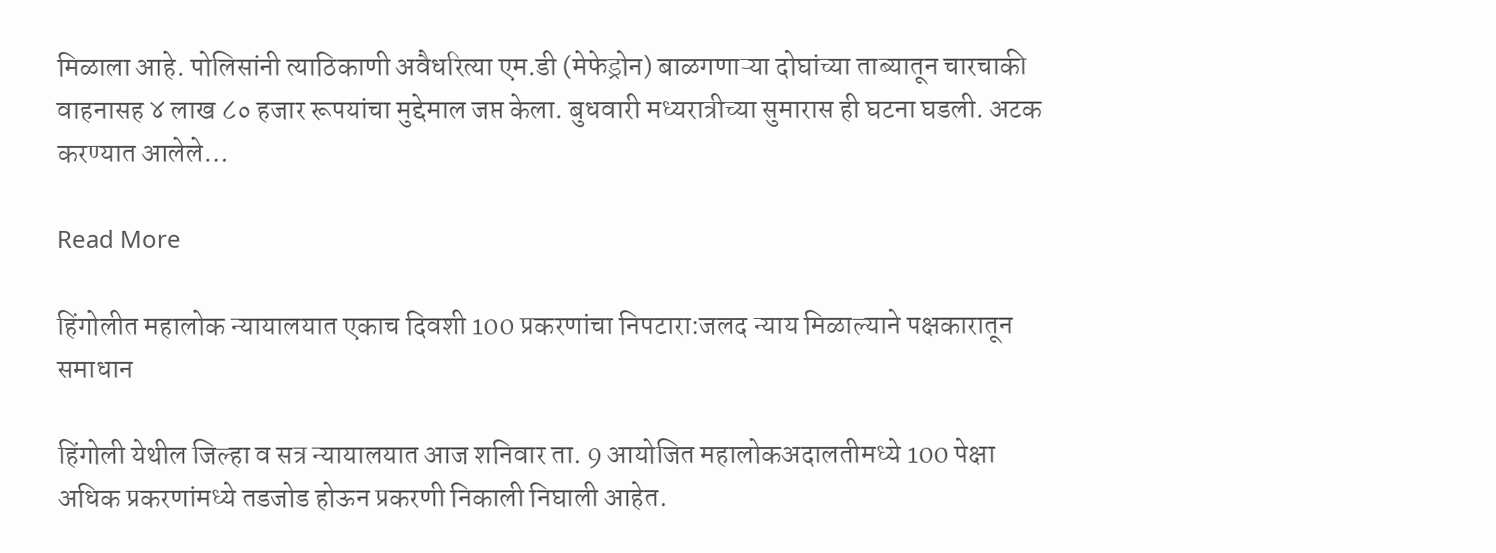मिळाला आहे. पोलिसांनी त्याठिकाणी अवैधरित्या एम.डी (मेफेड्रोन) बाळगणाऱ्या दोघांच्या ताब्यातून चारचाकी वाहनासह ४ लाख ८० हजार रूपयांचा मुद्देमाल जप्त केला. बुधवारी मध्यरात्रीच्या सुमारास ही घटना घडली. अटक करण्यात आलेले…

Read More

हिंगोलीत महालोक न्यायालयात एकाच दिवशी 100 प्रकरणांचा निपटारा:जलद न्याय मिळाल्याने पक्षकारातून समाधान

हिंगोली येथील जिल्हा व सत्र न्यायालयात आज शनिवार ता. 9 आयोजित महालोकअदालतीमध्ये 100 पेक्षा अधिक प्रकरणांमध्ये तडजोड होऊन प्रकरणी निकाली निघाली आहेत.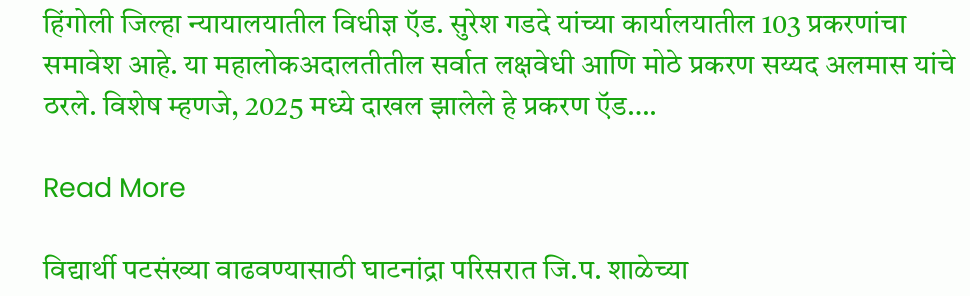हिंगोली जिल्हा न्यायालयातील विधीज्ञ ऍड. सुरेश गडदे यांच्या कार्यालयातील 103 प्रकरणांचा समावेश आहे. या महालोकअदालतीतील सर्वात लक्षवेधी आणि मोठे प्रकरण सय्यद अलमास यांचे ठरले. विशेष म्हणजे, 2025 मध्ये दाखल झालेले हे प्रकरण ऍड….

Read More

विद्यार्थी पटसंख्या वाढवण्यासाठी घाटनांद्रा परिसरात जि.प. शाळेच्या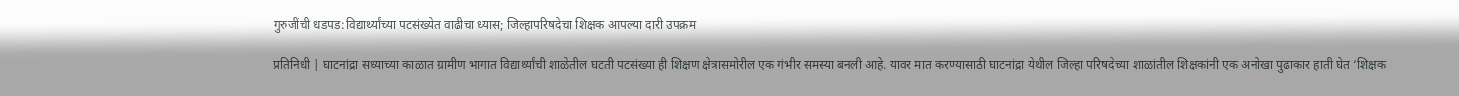गुरुजींची धडपड:विद्यार्थ्यांच्या पटसंख्येत वाढीचा ध्यास; जिल्हापरिषदेचा शिक्षक आपल्या दारी उपक्रम

प्रतिनिधी | घाटनांद्रा सध्याच्या काळात ग्रामीण भागात विद्यार्थ्यांची शाळेतील घटती पटसंख्या ही शिक्षण क्षेत्रासमोरील एक गंभीर समस्या बनली आहे. यावर मात करण्यासाठी घाटनांद्रा येथील जिल्हा परिषदेच्या शाळांतील शिक्षकांनी एक अनोखा पुढाकार हाती घेत ‘शिक्षक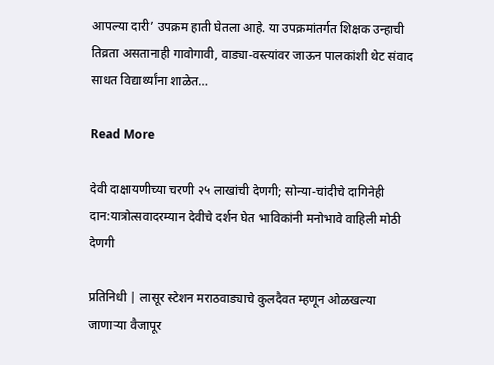आपल्या दारी’ उपक्रम हाती घेतला आहे. या उपक्रमांतर्गत शिक्षक उन्हाची तिव्रता असतानाही गावोगावी, वाड्या-वस्त्यांवर जाऊन पालकांशी थेट संवाद साधत विद्यार्थ्यांना शाळेत…

Read More

देवी दाक्षायणीच्या चरणी २५ लाखांची देणगी; सोन्या-चांदीचे दागिनेही दान:यात्रोत्सवादरम्यान देवीचे दर्शन घेत भाविकांनी मनोभावे वाहिली मोठी देणगी

प्रतिनिधी | लासूर स्टेशन मराठवाड्याचे कुलदैवत म्हणून ओळखल्या जाणाऱ्या वैजापूर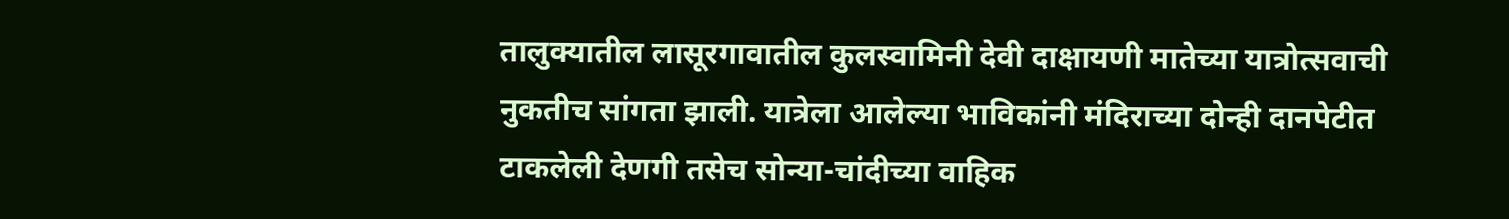तालुक्यातील लासूरगावातील कुलस्वामिनी देवी दाक्षायणी मातेच्या यात्रोत्सवाची नुकतीच सांगता झाली. यात्रेला आलेल्या भाविकांनी मंदिराच्या दोन्ही दानपेटीत टाकलेली देणगी तसेच सोन्या-चांदीच्या वाहिक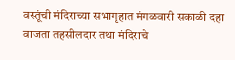वस्तूंची मंदिराच्या सभागृहात मंगळवारी सकाळी दहा वाजता तहसीलदार तथा मंदिराचे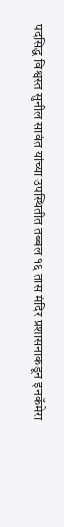पदसिद्ध विश्वस्त सुनील सावंत यांच्या उपस्थितीत तब्बल १६ तास मंदिर प्रशासनाकडून इनकॅमेरा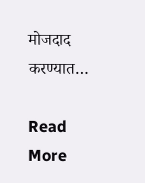मोजदाद करण्यात…

Read More